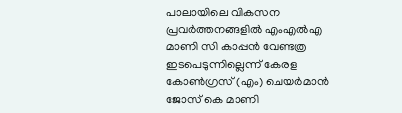പാലായിലെ വികസന പ്രവർത്തനങ്ങളിൽ എംഎൽഎ മാണി സി കാപ്പൻ വേണ്ടത്ര ഇടപെടുന്നില്ലെന്ന് കേരള കോൺഗ്രസ് (എം) ചെയർമാൻ ജോസ് കെ മാണി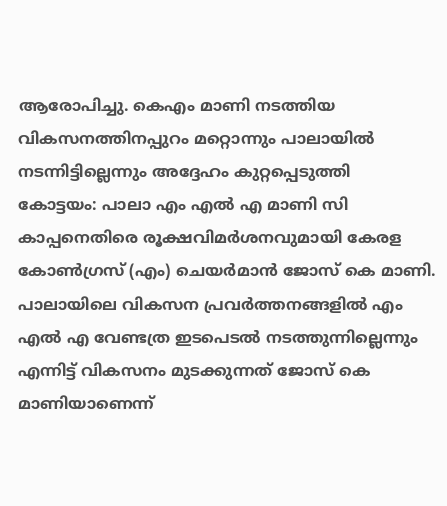ആരോപിച്ചു. കെഎം മാണി നടത്തിയ വികസനത്തിനപ്പുറം മറ്റൊന്നും പാലായിൽ നടന്നിട്ടില്ലെന്നും അദ്ദേഹം കുറ്റപ്പെടുത്തി
കോട്ടയം: പാലാ എം എൽ എ മാണി സി കാപ്പനെതിരെ രൂക്ഷവിമർശനവുമായി കേരള കോൺഗ്രസ് (എം) ചെയർമാൻ ജോസ് കെ മാണി. പാലായിലെ വികസന പ്രവർത്തനങ്ങളിൽ എം എൽ എ വേണ്ടത്ര ഇടപെടൽ നടത്തുന്നില്ലെന്നും എന്നിട്ട് വികസനം മുടക്കുന്നത് ജോസ് കെ മാണിയാണെന്ന്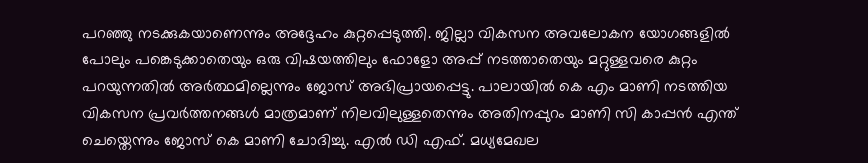പറഞ്ഞു നടക്കുകയാണെന്നും അദ്ദേഹം കുറ്റപ്പെടുത്തി. ജില്ലാ വികസന അവലോകന യോഗങ്ങളിൽ പോലും പങ്കെടുക്കാതെയും ഒരു വിഷയത്തിലും ഫോളോ അപ്പ് നടത്താതെയും മറ്റുള്ളവരെ കുറ്റം പറയുന്നതിൽ അർത്ഥമില്ലെന്നും ജോസ് അഭിപ്രായപ്പെട്ടു. പാലായിൽ കെ എം മാണി നടത്തിയ വികസന പ്രവർത്തനങ്ങൾ മാത്രമാണ് നിലവിലുള്ളതെന്നും അതിനപ്പുറം മാണി സി കാപ്പൻ എന്ത് ചെയ്തെന്നും ജോസ് കെ മാണി ചോദിച്ചു. എൽ ഡി എഫ്. മധ്യമേഖല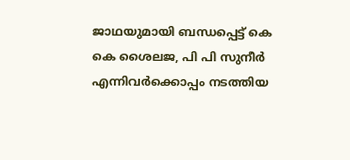ജാഥയുമായി ബന്ധപ്പെട്ട് കെ കെ ശൈലജ, പി പി സുനീർ എന്നിവർക്കൊപ്പം നടത്തിയ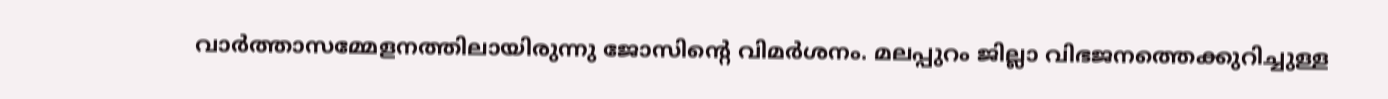വാർത്താസമ്മേളനത്തിലായിരുന്നു ജോസിന്റെ വിമർശനം. മലപ്പുറം ജില്ലാ വിഭജനത്തെക്കുറിച്ചുള്ള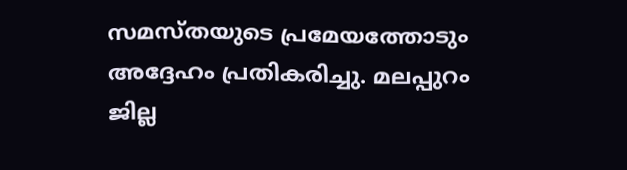സമസ്തയുടെ പ്രമേയത്തോടും അദ്ദേഹം പ്രതികരിച്ചു. മലപ്പുറം ജില്ല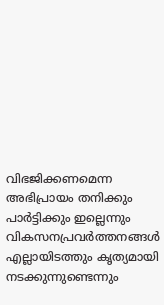വിഭജിക്കണമെന്ന അഭിപ്രായം തനിക്കും പാർട്ടിക്കും ഇല്ലെന്നും വികസനപ്രവർത്തനങ്ങൾ എല്ലായിടത്തും കൃത്യമായി നടക്കുന്നുണ്ടെന്നും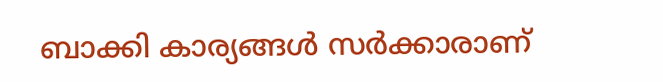ബാക്കി കാര്യങ്ങൾ സർക്കാരാണ്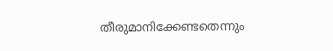തീരുമാനിക്കേണ്ടതെന്നും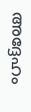അദ്ദേഹം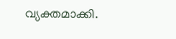വ്യക്തമാക്കി.